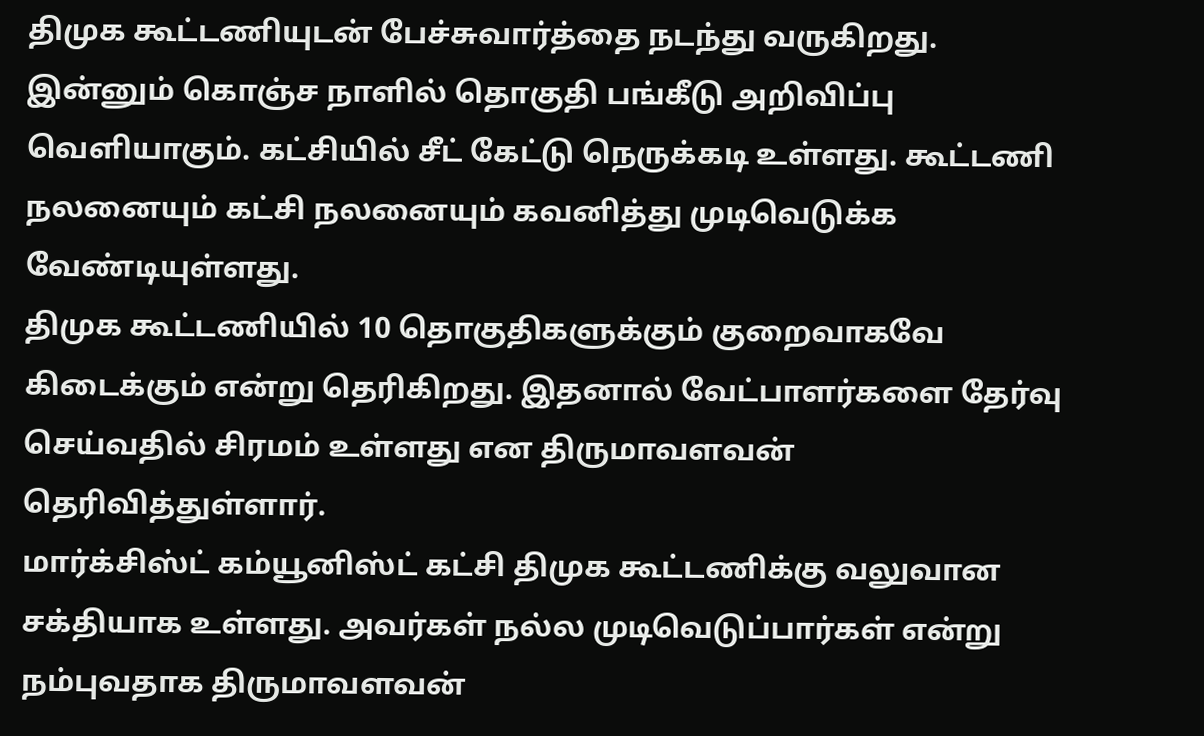திமுக கூட்டணியுடன் பேச்சுவார்த்தை நடந்து வருகிறது. இன்னும் கொஞ்ச நாளில் தொகுதி பங்கீடு அறிவிப்பு வெளியாகும். கட்சியில் சீட் கேட்டு நெருக்கடி உள்ளது. கூட்டணி நலனையும் கட்சி நலனையும் கவனித்து முடிவெடுக்க வேண்டியுள்ளது.
திமுக கூட்டணியில் 10 தொகுதிகளுக்கும் குறைவாகவே கிடைக்கும் என்று தெரிகிறது. இதனால் வேட்பாளர்களை தேர்வு செய்வதில் சிரமம் உள்ளது என திருமாவளவன் தெரிவித்துள்ளார்.
மார்க்சிஸ்ட் கம்யூனிஸ்ட் கட்சி திமுக கூட்டணிக்கு வலுவான சக்தியாக உள்ளது. அவர்கள் நல்ல முடிவெடுப்பார்கள் என்று நம்புவதாக திருமாவளவன்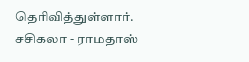தெரிவித்துள்ளார்.
சசிகலா - ராமதாஸ்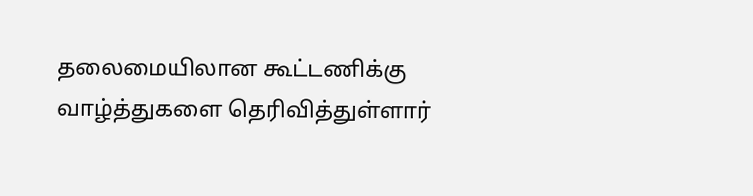தலைமையிலான கூட்டணிக்கு வாழ்த்துகளை தெரிவித்துள்ளார்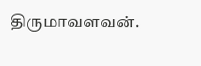திருமாவளவன்.